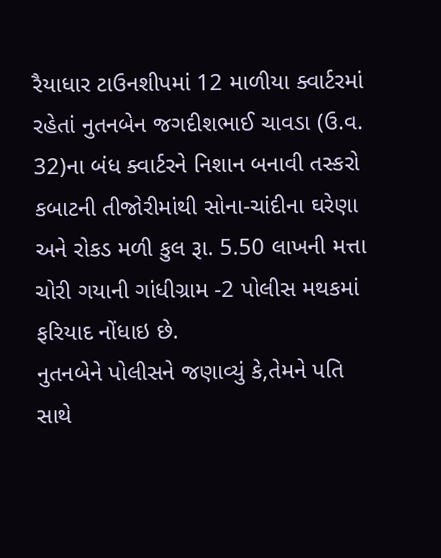રૈયાધાર ટાઉનશીપમાં 12 માળીયા ક્વાર્ટરમાં રહેતાં નુતનબેન જગદીશભાઈ ચાવડા (ઉ.વ. 32)ના બંધ ક્વાર્ટરને નિશાન બનાવી તસ્કરો કબાટની તીજોરીમાંથી સોના-ચાંદીના ઘરેણા અને રોકડ મળી કુલ રૂા. 5.50 લાખની મત્તા ચોરી ગયાની ગાંધીગ્રામ -2 પોલીસ મથકમાં ફરિયાદ નોંધાઇ છે.
નુતનબેને પોલીસને જણાવ્યું કે,તેમને પતિ સાથે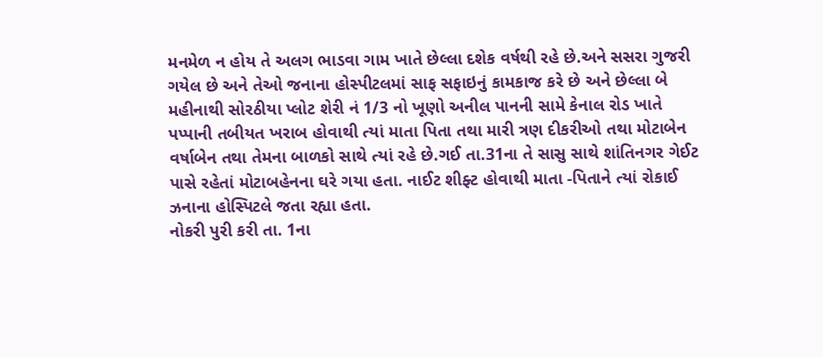મનમેળ ન હોય તે અલગ ભાડવા ગામ ખાતે છેલ્લા દશેક વર્ષથી રહે છે.અને સસરા ગુજરી ગયેલ છે અને તેઓ જનાના હોસ્પીટલમાં સાફ સફાઇનું કામકાજ કરે છે અને છેલ્લા બે મહીનાથી સોરઠીયા પ્લોટ શેરી નં 1/3 નો ખૂણો અનીલ પાનની સામે કેનાલ રોડ ખાતે પપ્પાની તબીયત ખરાબ હોવાથી ત્યાં માતા પિતા તથા મારી ત્રણ દીકરીઓ તથા મોટાબેન વર્ષાબેન તથા તેમના બાળકો સાથે ત્યાં રહે છે.ગઈ તા.31ના તે સાસુ સાથે શાંતિનગર ગેઈટ પાસે રહેતાં મોટાબહેનના ઘરે ગયા હતા. નાઈટ શીફ્ટ હોવાથી માતા -પિતાને ત્યાં રોકાઈ ઝનાના હોસ્પિટલે જતા રહ્યા હતા.
નોકરી પુરી કરી તા. 1ના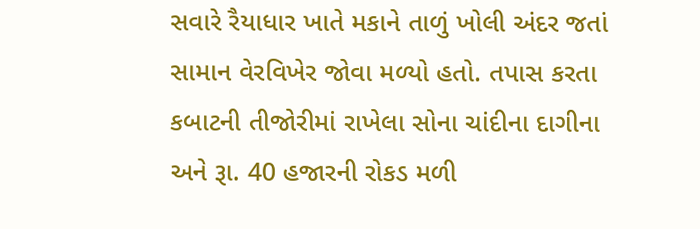સવારે રૈયાધાર ખાતે મકાને તાળું ખોલી અંદર જતાં સામાન વેરવિખેર જોવા મળ્યો હતો. તપાસ કરતા કબાટની તીજોરીમાં રાખેલા સોના ચાંદીના દાગીના અને રૂા. 40 હજારની રોકડ મળી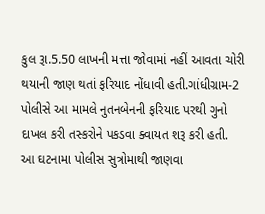કુલ રૂા.5.50 લાખની મત્તા જોવામાં નહીં આવતા ચોરી થયાની જાણ થતાં ફરિયાદ નોંધાવી હતી.ગાંધીગ્રામ-2 પોલીસે આ મામલે નુતનબેનની ફરિયાદ પરથી ગુનો દાખલ કરી તસ્કરોને પકડવા ક્વાયત શરૂ કરી હતી.
આ ઘટનામા પોલીસ સુત્રોમાથી જાણવા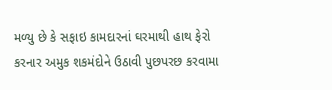મળ્યુ છે કે સફાઇ કામદારનાં ઘરમાથી હાથ ફેરો કરનાર અમુક શકમંદોને ઉઠાવી પુછપરછ કરવામા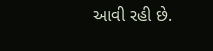આવી રહી છે.